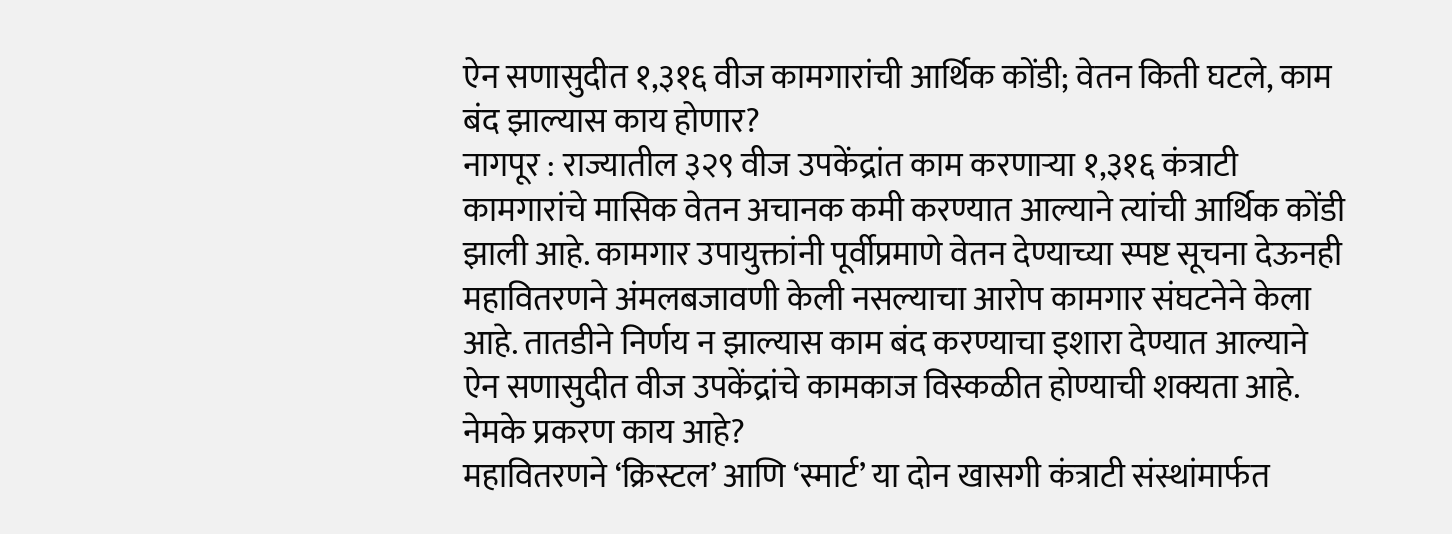ऐन सणासुदीत १,३१६ वीज कामगारांची आर्थिक कोंडी; वेतन किती घटले, काम बंद झाल्यास काय होणार?
नागपूर : राज्यातील ३२९ वीज उपकेंद्रांत काम करणाऱ्या १,३१६ कंत्राटी कामगारांचे मासिक वेतन अचानक कमी करण्यात आल्याने त्यांची आर्थिक कोंडी झाली आहे. कामगार उपायुक्तांनी पूर्वीप्रमाणे वेतन देण्याच्या स्पष्ट सूचना देऊनही महावितरणने अंमलबजावणी केली नसल्याचा आरोप कामगार संघटनेने केला आहे. तातडीने निर्णय न झाल्यास काम बंद करण्याचा इशारा देण्यात आल्याने ऐन सणासुदीत वीज उपकेंद्रांचे कामकाज विस्कळीत होण्याची शक्यता आहे.
नेमके प्रकरण काय आहे?
महावितरणने ‘क्रिस्टल’ आणि ‘स्मार्ट’ या दोन खासगी कंत्राटी संस्थांमार्फत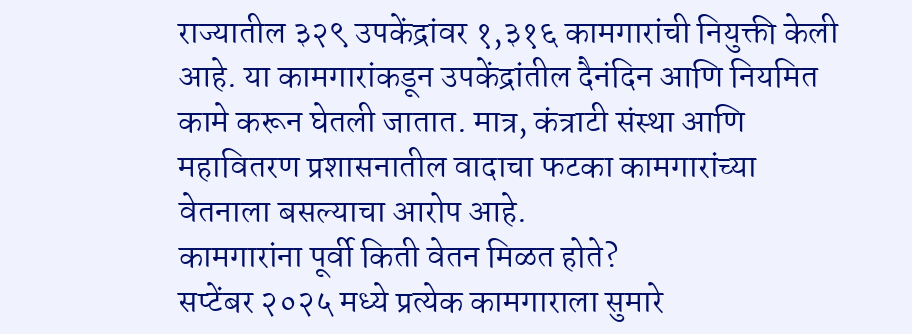राज्यातील ३२९ उपकेंद्रांवर १,३१६ कामगारांची नियुक्ती केली आहे. या कामगारांकडून उपकेंद्रांतील दैनंदिन आणि नियमित कामे करून घेतली जातात. मात्र, कंत्राटी संस्था आणि महावितरण प्रशासनातील वादाचा फटका कामगारांच्या वेतनाला बसल्याचा आरोप आहे.
कामगारांना पूर्वी किती वेतन मिळत होते?
सप्टेंबर २०२५ मध्ये प्रत्येक कामगाराला सुमारे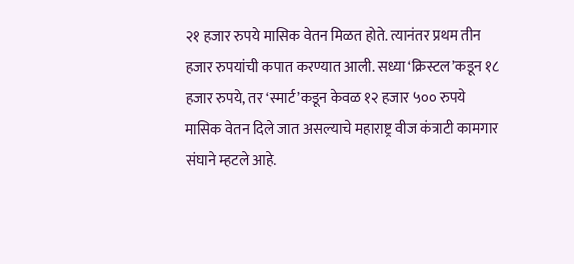२१ हजार रुपये मासिक वेतन मिळत होते. त्यानंतर प्रथम तीन हजार रुपयांची कपात करण्यात आली. सध्या ‘क्रिस्टल’कडून १८ हजार रुपये, तर ‘स्मार्ट’कडून केवळ १२ हजार ५०० रुपये मासिक वेतन दिले जात असल्याचे महाराष्ट्र वीज कंत्राटी कामगार संघाने म्हटले आहे.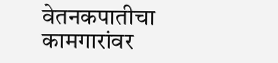वेतनकपातीचा कामगारांवर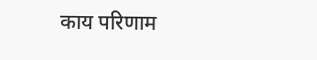काय परिणाम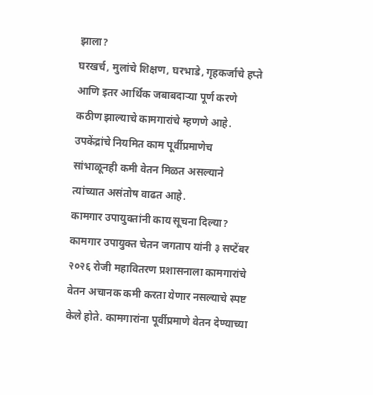झाला?
घरखर्च, मुलांचे शिक्षण, घरभाडे, गृहकर्जाचे हप्ते आणि इतर आर्थिक जबाबदाऱ्या पूर्ण करणे कठीण झाल्याचे कामगारांचे म्हणणे आहे. उपकेंद्रांचे नियमित काम पूर्वीप्रमाणेच सांभाळूनही कमी वेतन मिळत असल्याने त्यांच्यात असंतोष वाढत आहे.
कामगार उपायुक्तांनी काय सूचना दिल्या?
कामगार उपायुक्त चेतन जगताप यांनी ३ सप्टेंबर २०२६ रोजी महावितरण प्रशासनाला कामगारांचे वेतन अचानक कमी करता येणार नसल्याचे स्पष्ट केले होते. कामगारांना पूर्वीप्रमाणे वेतन देण्याच्या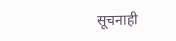सूचनाही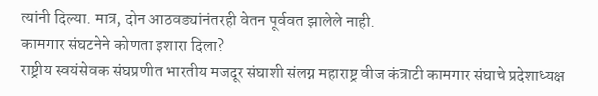त्यांनी दिल्या. मात्र, दोन आठवड्यांनंतरही वेतन पूर्ववत झालेले नाही.
कामगार संघटनेने कोणता इशारा दिला?
राष्ट्रीय स्वयंसेवक संघप्रणीत भारतीय मजदूर संघाशी संलग्न महाराष्ट्र वीज कंत्राटी कामगार संघाचे प्रदेशाध्यक्ष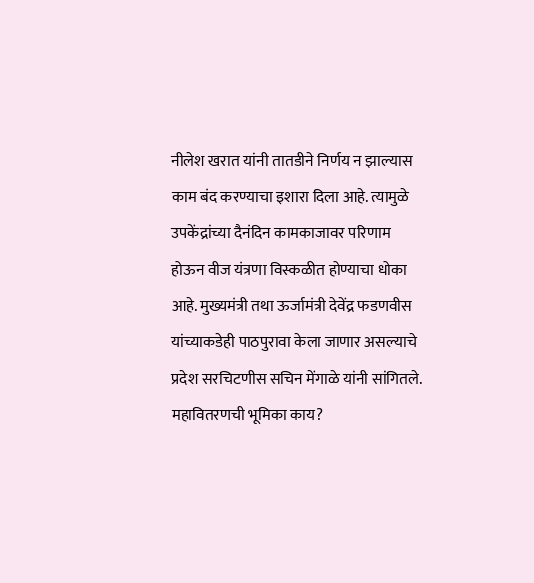नीलेश खरात यांनी तातडीने निर्णय न झाल्यास काम बंद करण्याचा इशारा दिला आहे. त्यामुळे उपकेंद्रांच्या दैनंदिन कामकाजावर परिणाम होऊन वीज यंत्रणा विस्कळीत होण्याचा धोका आहे. मुख्यमंत्री तथा ऊर्जामंत्री देवेंद्र फडणवीस यांच्याकडेही पाठपुरावा केला जाणार असल्याचे प्रदेश सरचिटणीस सचिन मेंगाळे यांनी सांगितले.
महावितरणची भूमिका काय?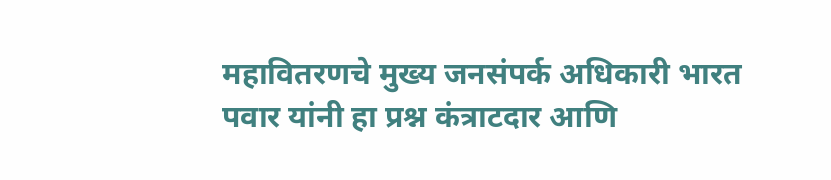महावितरणचे मुख्य जनसंपर्क अधिकारी भारत पवार यांनी हा प्रश्न कंत्राटदार आणि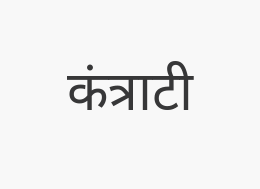कंत्राटी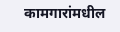कामगारांमधील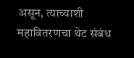असून, त्याच्याशी महावितरणचा थेट संबंध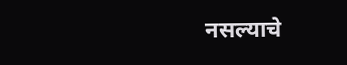नसल्याचे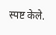स्पष्ट केले.